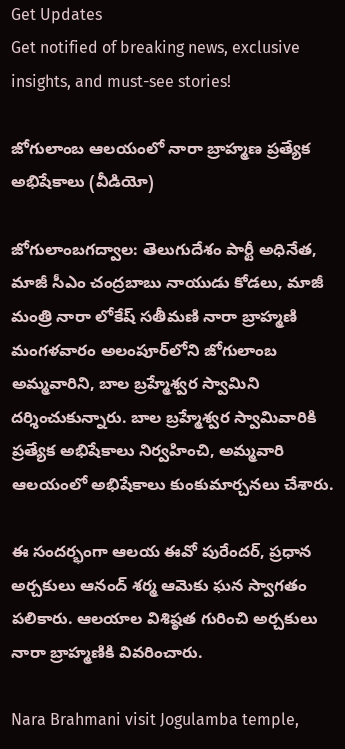Get Updates
Get notified of breaking news, exclusive insights, and must-see stories!

జోగులాంబ ఆలయంలో నారా బ్రాహ్మణ ప్రత్యేక అభిషేకాలు (వీడియో)

జోగులాంబగద్వాల: తెలుగుదేశం పార్టీ అధినేత, మాజీ సీఎం చంద్రబాబు నాయుడు కోడలు, మాజీ మంత్రి నారా లోకేష్ సతీమణి నారా బ్రాహ్మణి మంగళవారం అలంపూర్‌లోని జోగులాంబ అమ్మవారిని, బాల బ్రహ్మేశ్వర స్వామిని దర్శించుకున్నారు. బాల బ్రహ్మేశ్వర స్వామివారికి ప్రత్యేక అభిషేకాలు నిర్వహించి, అమ్మవారి ఆలయంలో అభిషేకాలు కుంకుమార్చనలు చేశారు.

ఈ సందర్భంగా ఆలయ ఈవో పురేందర్, ప్రధాన అర్చకులు ఆనంద్ శర్మ ఆమెకు ఘన స్వాగతం పలికారు. ఆలయాల విశిష్ఠత గురించి అర్చకులు నారా బ్రాహ్మణికి వివరించారు.

Nara Brahmani visit Jogulamba temple,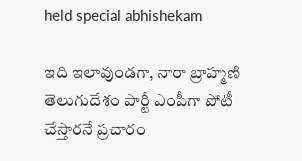held special abhishekam

ఇది ఇలావుండగా, నారా బ్రాహ్మణి తెలుగుదేశం పార్టీ ఎంపీగా పోటీ చేస్తారనే ప్రచారం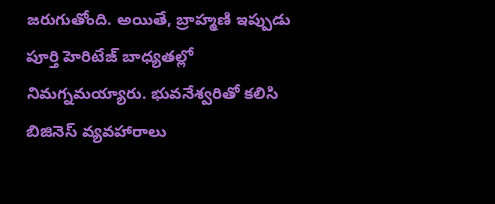జరుగుతోంది. అయితే, బ్రాహ్మణి ఇప్పుడు పూర్తి హెరిటేజ్ బాధ్యతల్లో నిమగ్నమయ్యారు. భువనేశ్వరితో కలిసి బిజినెస్ వ్యవహారాలు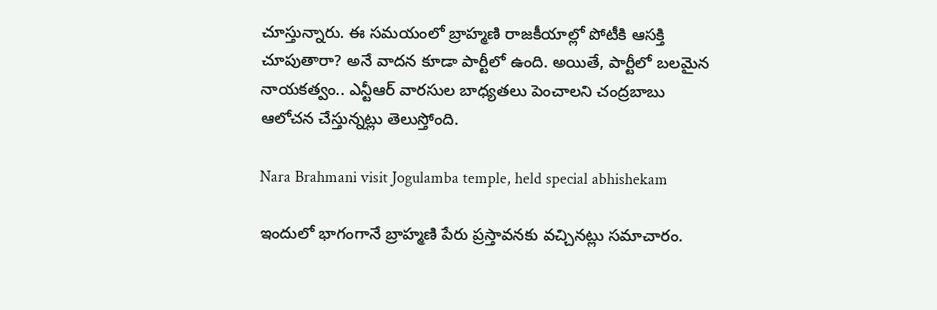చూస్తున్నారు. ఈ సమయంలో బ్రాహ్మణి రాజకీయాల్లో పోటీకి ఆసక్తి చూపుతారా? అనే వాదన కూడా పార్టీలో ఉంది. అయితే, పార్టీలో బలమైన నాయకత్వం.. ఎన్టీఆర్ వారసుల బాధ్యతలు పెంచాలని చంద్రబాబు ఆలోచన చేస్తున్నట్లు తెలుస్తోంది.

Nara Brahmani visit Jogulamba temple, held special abhishekam

ఇందులో భాగంగానే బ్రాహ్మణి పేరు ప్రస్తావనకు వచ్చినట్లు సమాచారం.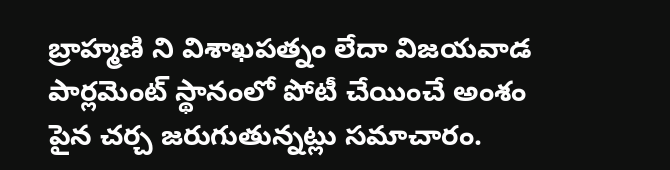బ్రాహ్మణి ని విశాఖపత్నం లేదా విజయవాడ పార్లమెంట్ స్థానంలో పోటీ చేయించే అంశం పైన చర్చ జరుగుతున్నట్లు సమాచారం.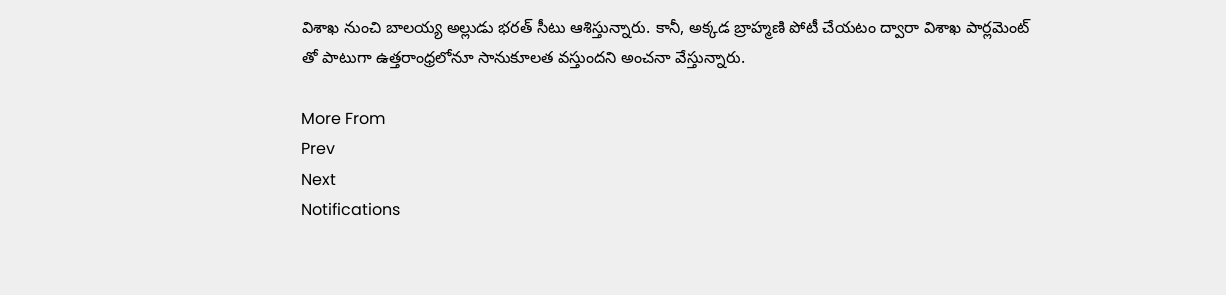విశాఖ నుంచి బాలయ్య అల్లుడు భరత్ సీటు ఆశిస్తున్నారు. కానీ, అక్కడ బ్రాహ్మణి పోటీ చేయటం ద్వారా విశాఖ పార్లమెంట్ తో పాటుగా ఉత్తరాంధ్రలోనూ సానుకూలత వస్తుందని అంచనా వేస్తున్నారు.

More From
Prev
Next
Notifications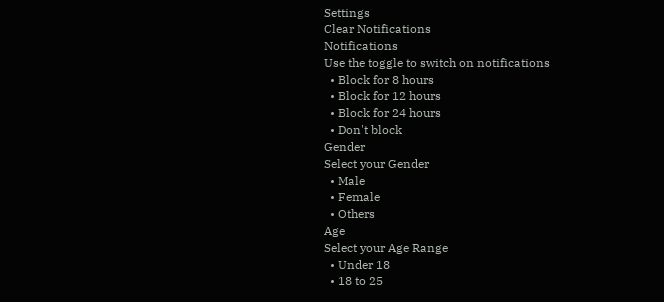Settings
Clear Notifications
Notifications
Use the toggle to switch on notifications
  • Block for 8 hours
  • Block for 12 hours
  • Block for 24 hours
  • Don't block
Gender
Select your Gender
  • Male
  • Female
  • Others
Age
Select your Age Range
  • Under 18
  • 18 to 25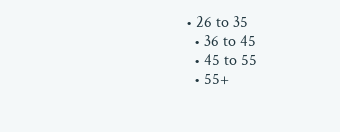• 26 to 35
  • 36 to 45
  • 45 to 55
  • 55+